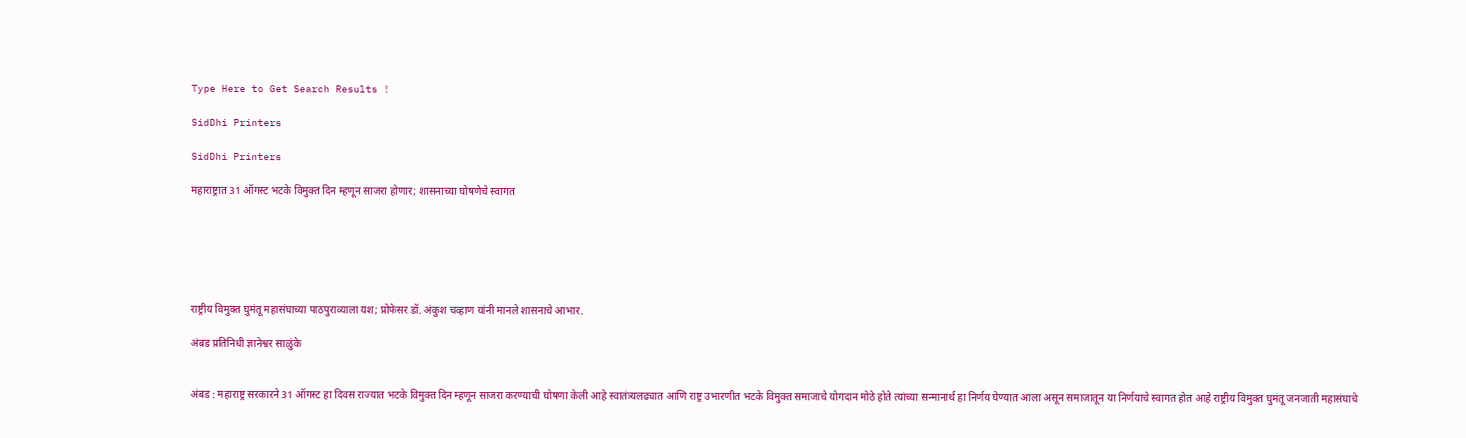Type Here to Get Search Results !

SidDhi Printers

SidDhi Printers

महाराष्ट्रात 31 ऑगस्ट भटके विमुक्त दिन म्हणून साजरा होणार; शासनाच्या घोषणेचे स्वागत






राष्ट्रीय विमुक्त घुमंतू महासंघाच्या पाठपुराव्याला यश; प्रोफेसर डॉ. अंकुश चव्हाण यांनी मानले शासनाचे आभार.

अंबड प्रतिनिधी ज्ञानेश्वर साळुंके


अंबड : महाराष्ट्र सरकारने 31 ऑगस्ट हा दिवस राज्यात भटके विमुक्त दिन म्हणून साजरा करण्याची घोषणा केली आहे स्वातंत्र्यलढ्यात आणि राष्ट्र उभारणीत भटके विमुक्त समाजाचे योगदान मोठे होते त्यांच्या सन्मानार्थ हा निर्णय घेण्यात आला असून समाजातून या निर्णयाचे स्वागत होत आहे राष्ट्रीय विमुक्त घुमंतू जनजाती महासंघाचे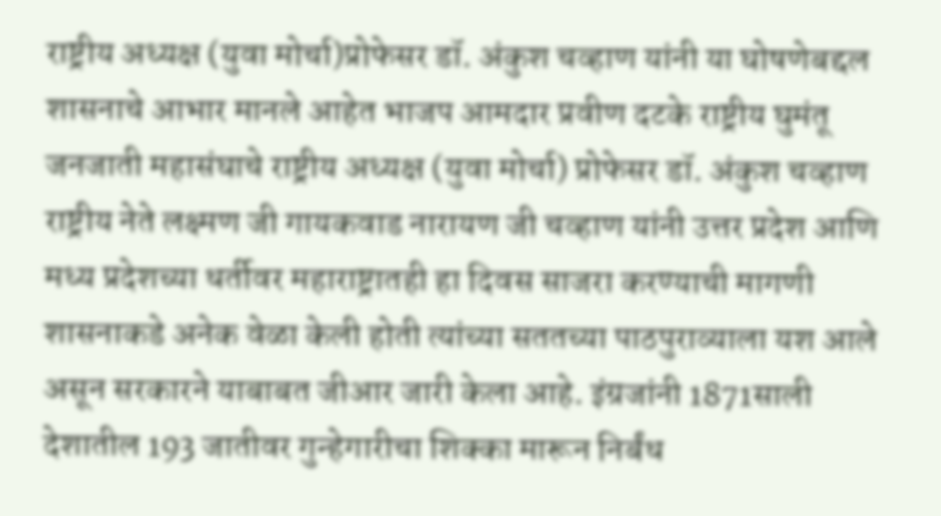राष्ट्रीय अध्यक्ष (युवा मोर्चा)प्रोफेसर डॉ. अंकुश चव्हाण यांनी या घोषणेबद्दल शासनाचे आभार मानले आहेत भाजप आमदार प्रवीण दटके राष्ट्रीय घुमंतू जनजाती महासंघाचे राष्ट्रीय अध्यक्ष (युवा मोर्चा) प्रोफेसर डॉ. अंकुश चव्हाण राष्ट्रीय नेते लक्ष्मण जी गायकवाड नारायण जी चव्हाण यांनी उत्तर प्रदेश आणि मध्य प्रदेशच्या धर्तीवर महाराष्ट्रातही हा दिवस साजरा करण्याची मागणी शासनाकडे अनेक वेळा केली होती त्यांच्या सततच्या पाठपुराव्याला यश आले असून सरकारने याबाबत जीआर जारी केला आहे. इंग्रजांनी 1871साली देशातील 193 जातीवर गुन्हेगारीचा शिक्का मारून निर्बंध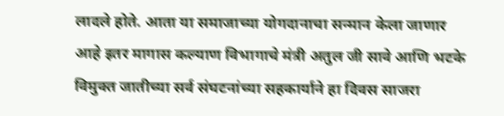लादले होते. आता या समाजाच्या योगदानाचा सन्मान केला जाणार आहे इतर मागास कल्याण विभागाचे मंत्री अतुल जी सावे आणि भटके विमुक्त जातीच्या सर्व संघटनांच्या सहकार्याने हा दिवस साजरा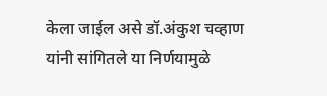केला जाईल असे डॉ.अंकुश चव्हाण यांनी सांगितले या निर्णयामुळे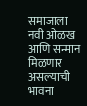समाजाला नवी ओळख आणि सन्मान मिळणार असल्याची भावना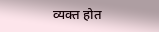व्यक्त होत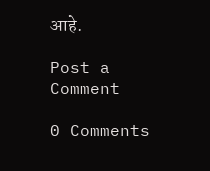आहे.

Post a Comment

0 Comments